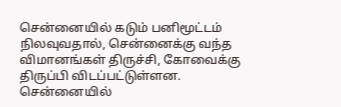சென்னையில் கடும் பனிமூட்டம் நிலவுவதால், சென்னைக்கு வந்த விமானங்கள் திருச்சி, கோவைக்கு திருப்பி விடப்பட்டுள்ளன.
சென்னையில்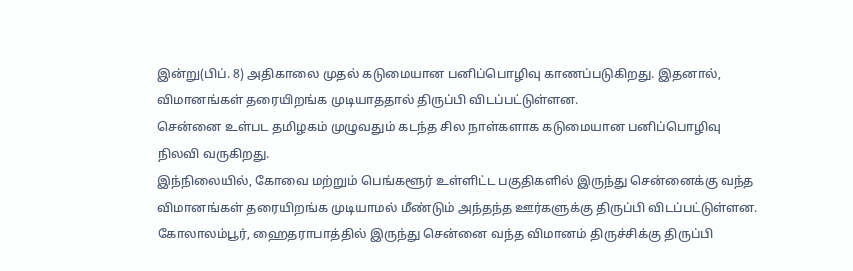இன்று(பிப். 8) அதிகாலை முதல் கடுமையான பனிப்பொழிவு காணப்படுகிறது. இதனால், விமானங்கள் தரையிறங்க முடியாததால் திருப்பி விடப்பட்டுள்ளன.
சென்னை உள்பட தமிழகம் முழுவதும் கடந்த சில நாள்களாக கடுமையான பனிப்பொழிவு நிலவி வருகிறது.
இந்நிலையில், கோவை மற்றும் பெங்களூர் உள்ளிட்ட பகுதிகளில் இருந்து சென்னைக்கு வந்த விமானங்கள் தரையிறங்க முடியாமல் மீண்டும் அந்தந்த ஊர்களுக்கு திருப்பி விடப்பட்டுள்ளன.
கோலாலம்பூர், ஹைதராபாத்தில் இருந்து சென்னை வந்த விமானம் திருச்சிக்கு திருப்பி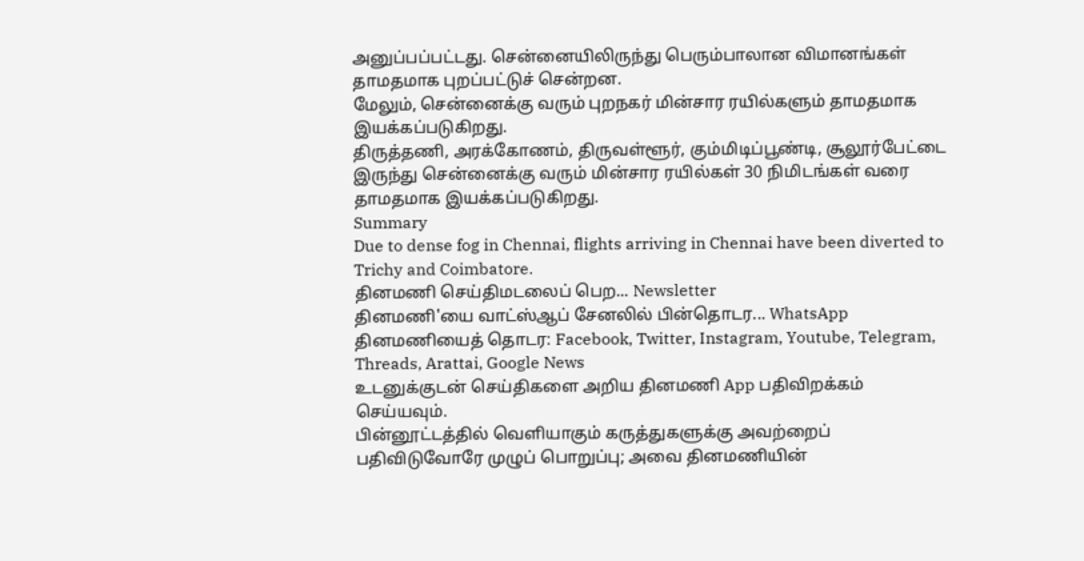அனுப்பப்பட்டது. சென்னையிலிருந்து பெரும்பாலான விமானங்கள் தாமதமாக புறப்பட்டுச் சென்றன.
மேலும், சென்னைக்கு வரும் புறநகர் மின்சார ரயில்களும் தாமதமாக இயக்கப்படுகிறது.
திருத்தணி, அரக்கோணம், திருவள்ளூர், கும்மிடிப்பூண்டி, சூலூர்பேட்டை இருந்து சென்னைக்கு வரும் மின்சார ரயில்கள் 30 நிமிடங்கள் வரை தாமதமாக இயக்கப்படுகிறது.
Summary
Due to dense fog in Chennai, flights arriving in Chennai have been diverted to Trichy and Coimbatore.
தினமணி செய்திமடலைப் பெற... Newsletter
தினமணி'யை வாட்ஸ்ஆப் சேனலில் பின்தொடர... WhatsApp
தினமணியைத் தொடர: Facebook, Twitter, Instagram, Youtube, Telegram, Threads, Arattai, Google News
உடனுக்குடன் செய்திகளை அறிய தினமணி App பதிவிறக்கம் செய்யவும்.
பின்னூட்டத்தில் வெளியாகும் கருத்துகளுக்கு அவற்றைப் பதிவிடுவோரே முழுப் பொறுப்பு; அவை தினமணியின்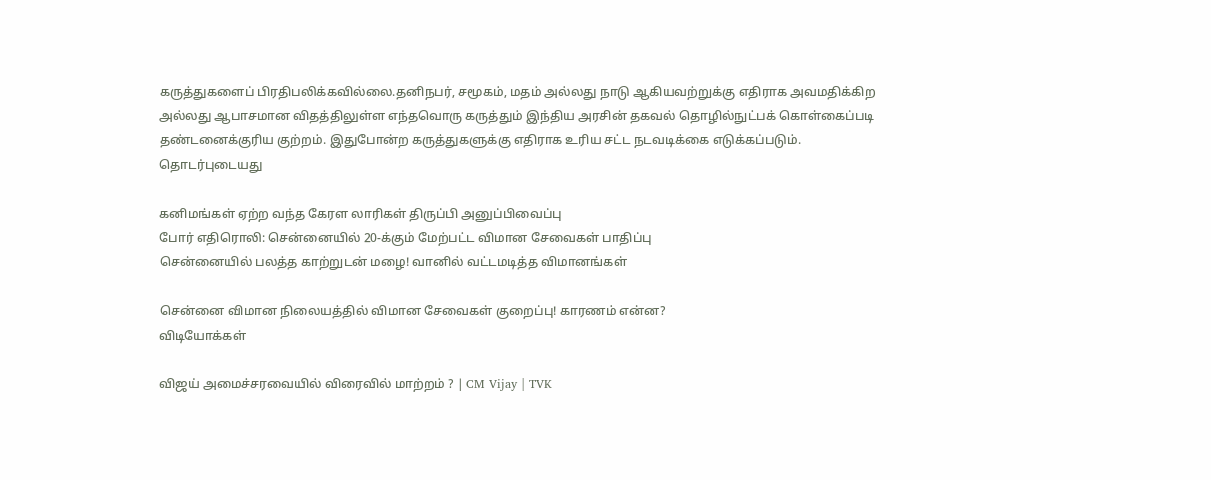கருத்துகளைப் பிரதிபலிக்கவில்லை.தனிநபர், சமூகம், மதம் அல்லது நாடு ஆகியவற்றுக்கு எதிராக அவமதிக்கிற அல்லது ஆபாசமான விதத்திலுள்ள எந்தவொரு கருத்தும் இந்திய அரசின் தகவல் தொழில்நுட்பக் கொள்கைப்படி தண்டனைக்குரிய குற்றம். இதுபோன்ற கருத்துகளுக்கு எதிராக உரிய சட்ட நடவடிக்கை எடுக்கப்படும்.
தொடர்புடையது

கனிமங்கள் ஏற்ற வந்த கேரள லாரிகள் திருப்பி அனுப்பிவைப்பு
போர் எதிரொலி: சென்னையில் 20-க்கும் மேற்பட்ட விமான சேவைகள் பாதிப்பு
சென்னையில் பலத்த காற்றுடன் மழை! வானில் வட்டமடித்த விமானங்கள்

சென்னை விமான நிலையத்தில் விமான சேவைகள் குறைப்பு! காரணம் என்ன?
விடியோக்கள்

விஜய் அமைச்சரவையில் விரைவில் மாற்றம் ? | CM Vijay | TVK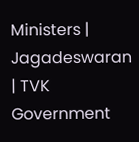Ministers | Jagadeswaran | TVK Government